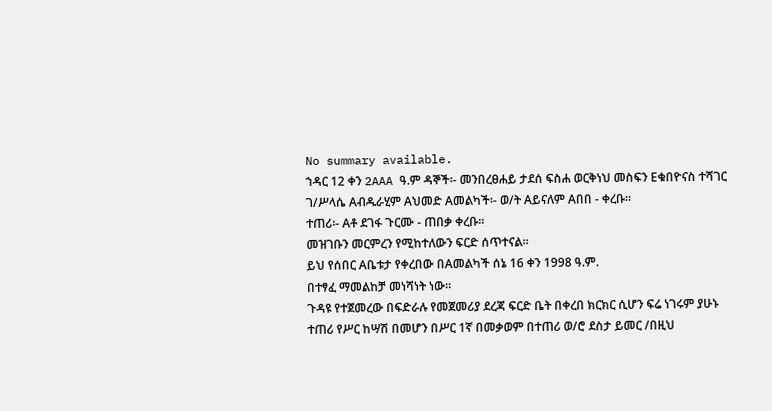No summary available.
ኀዳር 12 ቀን 2AAA ዓ.ም ዳኞች፡- መንበረፀሐይ ታደሰ ፍስሐ ወርቅነህ መስፍን Eቁበዮናስ ተሻገር ገ/ሥላሴ Aብዱራሂም Aህመድ Aመልካች፡- ወ/ት Aይናለም Aበበ - ቀረቡ።
ተጠሪ፡- Aቶ ደገፋ ጉርሙ - ጠበቃ ቀረቡ።
መዝገቡን መርምረን የሚከተለውን ፍርድ ሰጥተናል።
ይህ የሰበር Aቤቱታ የቀረበው በAመልካች ሰኔ 16 ቀን 1998 ዓ.ም.
በተፃፈ ማመልከቻ መነሻነት ነው።
ጉዳዩ የተጀመረው በፍድራሉ የመጀመሪያ ደረጃ ፍርድ ቤት በቀረበ ክርክር ሲሆን ፍሬ ነገሩም ያሁኑ ተጠሪ የሥር ከሣሽ በመሆን በሥር 1ኛ በመቃወም በተጠሪ ወ/ሮ ደስታ ይመር /በዚህ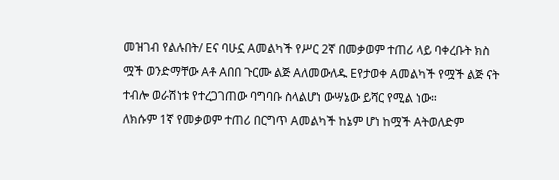መዝገብ የልሉበት/ Eና ባሁኗ Aመልካች የሥር 2ኛ በመቃወም ተጠሪ ላይ ባቀረቡት ክስ ሟች ወንድማቸው Aቶ Aበበ ጉርሙ ልጅ Aለመውለዱ Eየታወቀ Aመልካች የሟች ልጅ ናት ተብሎ ወራሽነቱ የተረጋገጠው ባግባቡ ስላልሆነ ውሣኔው ይሻር የሚል ነው።
ለክሱም 1ኛ የመቃወም ተጠሪ በርግጥ Aመልካች ከኔም ሆነ ከሟች Aትወለድም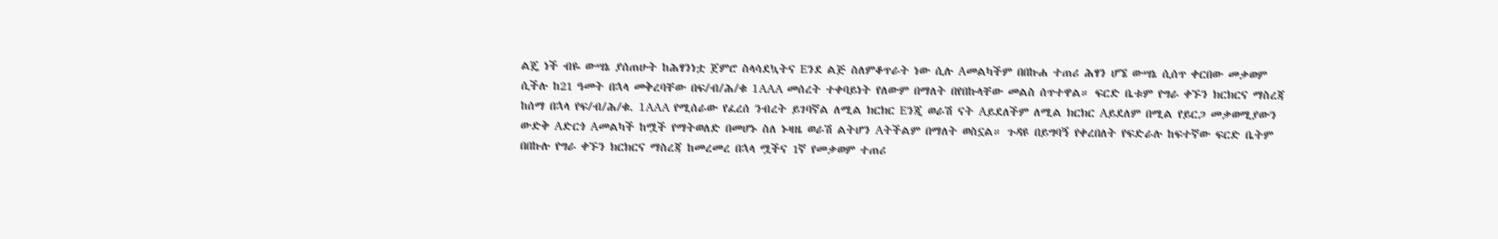ልጄ ነች ብዬ ውሣኔ ያሰጠሁት ከሕፃንነቷ ጀምሮ ስላሳደኳትና Eንደ ልጅ ስለምቆጥራት ነው ሲሉ Aመልካችም በበኩሐ ተጠሪ ሕፃን ሆኜ ውሣኔ ሲሰጥ ቀርበው መቃወም ሲችሉ ከ21 ዓመት በኋላ መቅረባቸው በፍ/ብ/ሕ/ቁ 1AAA መሰረት ተቀባይነት የለውም በማለት በየበኩላቸው መልስ ሰጥተዋል። ፍርድ ቤቱም የግራ ቀኙን ክርክርና ማስረጃ ከሰማ በኋላ የፍ/ብ/ሕ/ቁ. 1AAA የሚሰራው የፈረሰ ንብረት ይገባኛል ለሚል ክርክር Eንጂ ወራሽ ናት Aይደለችም ለሚል ክርክር Aይደለም በሚል የይርጋ መቃወሚያውን ውድቅ Aድርጎ Aመልካች ከሟች የማትወለድ በመሆኑ ስለ ኑዛዜ ወራሽ ልትሆን Aትችልም በማለት ወስኗል። ጉዳዩ በይግባኝ የቀረበለት የፍድራሉ ከፍተኛው ፍርድ ቤትም በበኩሉ የግራ ቀኙን ክርክርና ማስረጃ ከመረመረ በኋላ ሟችና 1ኛ የመቃወም ተጠሪ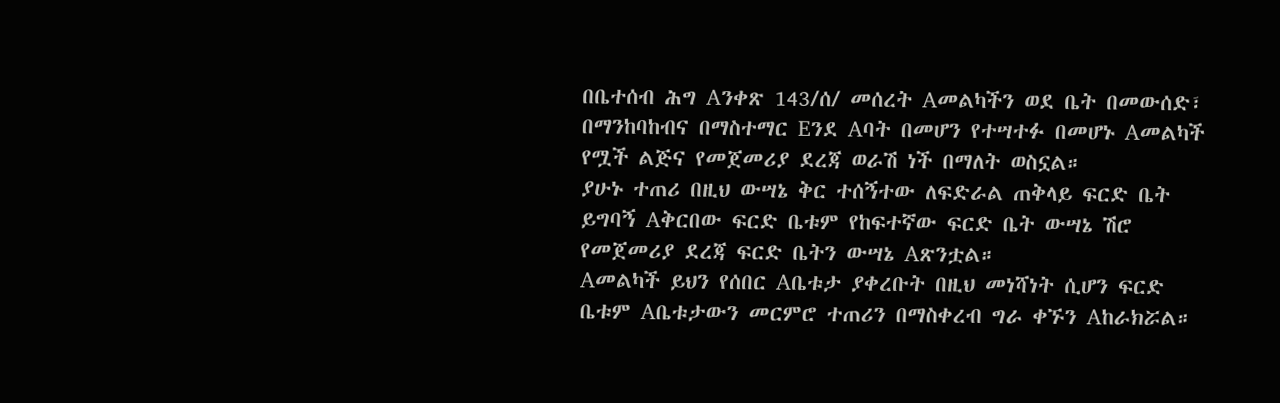በቤተሰብ ሕግ Aንቀጽ 143/ሰ/ መሰረት Aመልካችን ወደ ቤት በመውሰድ፣ በማንከባከብና በማስተማር Eንደ Aባት በመሆን የተሣተፉ በመሆኑ Aመልካች የሟች ልጅና የመጀመሪያ ደረጃ ወራሽ ነች በማለት ወስኗል።
ያሁኑ ተጠሪ በዚህ ውሣኔ ቅር ተሰኝተው ለፍድራል ጠቅላይ ፍርድ ቤት ይግባኝ Aቅርበው ፍርድ ቤቱም የከፍተኛው ፍርድ ቤት ውሣኔ ሽሮ የመጀመሪያ ደረጃ ፍርድ ቤትን ውሣኔ Aጽንቷል።
Aመልካች ይህን የሰበር Aቤቱታ ያቀረቡት በዚህ መነሻነት ሲሆን ፍርድ ቤቱም Aቤቱታውን መርምሮ ተጠሪን በማስቀረብ ግራ ቀኙን Aከራክሯል።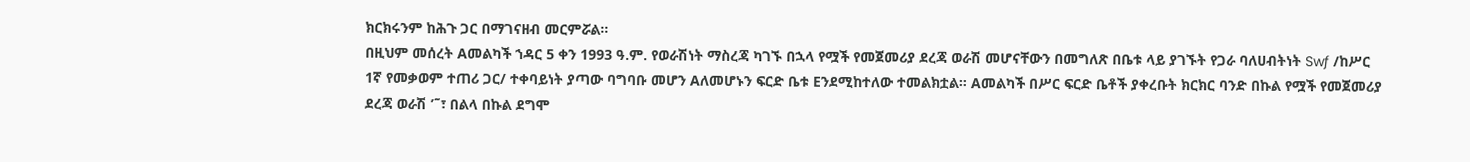ክርክሩንም ከሕጉ ጋር በማገናዘብ መርምሯል።
በዚህም መሰረት Aመልካች ኀዳር 5 ቀን 1993 ዓ.ም. የወራሽነት ማስረጃ ካገኙ በኋላ የሟች የመጀመሪያ ደረጃ ወራሽ መሆናቸውን በመግለጽ በቤቱ ላይ ያገኙት የጋራ ባለሀብትነት Swƒ /ከሥር 1ኛ የመቃወም ተጠሪ ጋር/ ተቀባይነት ያጣው ባግባቡ መሆን Aለመሆኑን ፍርድ ቤቱ Eንደሚከተለው ተመልክቷል። Aመልካች በሥር ፍርድ ቤቶች ያቀረቡት ክርክር ባንድ በኩል የሟች የመጀመሪያ ደረጃ ወራሽ ’˜፣ በልላ በኩል ደግሞ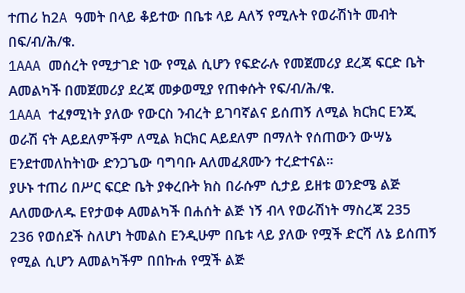ተጠሪ ከ2A ዓመት በላይ ቆይተው በቤቱ ላይ Aለኝ የሚሉት የወራሽነት መብት በፍ/ብ/ሕ/ቁ.
1AAA መሰረት የሚታገድ ነው የሚል ሲሆን የፍድራሉ የመጀመሪያ ደረጃ ፍርድ ቤት Aመልካች በመጀመሪያ ደረጃ መቃወሚያ የጠቀሱት የፍ/ብ/ሕ/ቁ.
1AAA ተፈፃሚነት ያለው የውርስ ንብረት ይገባኛልና ይሰጠኝ ለሚል ክርክር Eንጂ ወራሽ ናት Aይደለምችም ለሚል ክርክር Aይደለም በማለት የሰጠውን ውሣኔ Eንደተመለከትነው ድንጋጌው ባግባቡ Aለመፈጸሙን ተረድተናል።
ያሁኑ ተጠሪ በሥር ፍርድ ቤት ያቀረቡት ክስ በራሱም ሲታይ ይዘቱ ወንድሜ ልጅ Aለመውለዱ Eየታወቀ Aመልካች በሐሰት ልጅ ነኝ ብላ የወራሽነት ማስረጃ 235 236 የወሰደች ስለሆነ ትመልስ Eንዲሁም በቤቱ ላይ ያለው የሟች ድርሻ ለኔ ይሰጠኝ የሚል ሲሆን Aመልካችም በበኩሐ የሟች ልጅ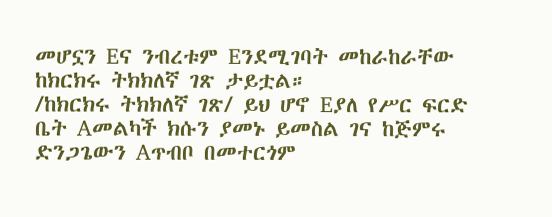መሆኗን Eና ንብረቱም Eንደሚገባት መከራከራቸው ከክርክሩ ትክክለኛ ገጽ ታይቷል።
/ከክርክሩ ትክክለኛ ገጽ/ ይህ ሆኖ Eያለ የሥር ፍርድ ቤት Aመልካች ክሱን ያመኑ ይመስል ገና ከጅምሩ ድንጋጌውን Aጥብቦ በመተርጎም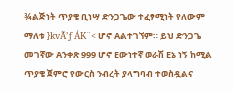¾ልጅነት ጥያቄ ቢነሣ ድንጋጌው ተፈፃሚነት የለውም ማለቱ }kvÃ’ƒ ÁK¨< ሆኖ Aልተገኘም። ይህ ድንጋጌ መገኛው Aንቀጽ 999 ሆኖ Eውነተኛ ወራሽ Eኔ ነኝ ከሚል ጥያቄ ጀምሮ የውርስ ንብረት ያላግባብ ተወስዷልና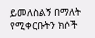ይመለስልኝ በማለት የሚቀርቡትን ክሶች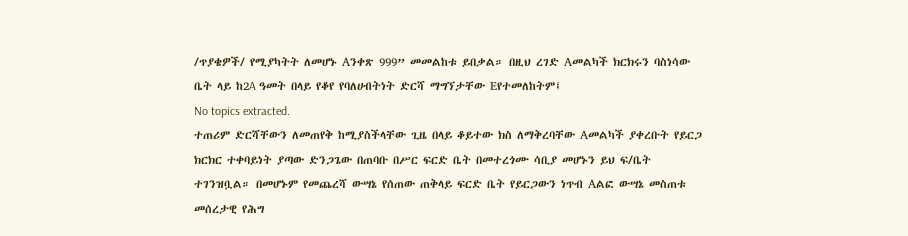/ጥያቄዎች/ የሚያካትት ለመሆኑ Aንቀጽ 999” መመልከቱ ይበቃል። በዚህ ረገድ Aመልካች ክርክሩን ባስነሳው ቤት ላይ ከ2A ዓመት በላይ የቆየ የባለሀብትነት ድርሻ ማግኘታቸው Eየተመለከትም፤
No topics extracted.
ተጠሪም ድርሻቸውን ለመጠየቅ ከሚያስችላቸው ጊዜ በላይ ቆይተው ክስ ለማቅረባቸው Aመልካች ያቀረቡት የይርጋ ክርክር ተቀባይነት ያጣው ድንጋጌው በጠባቡ በሥር ፍርድ ቤት በመተረጎሙ ሳቢያ መሆኑን ይህ ፍ/ቤት ተገንዝቧል። በመሆኑም የመጨረሻ ውሣኔ የሰጠው ጠቅላይ ፍርድ ቤት የይርጋውን ነጥብ Aልፎ ውሣኔ መስጠቱ መሰረታዊ የሕግ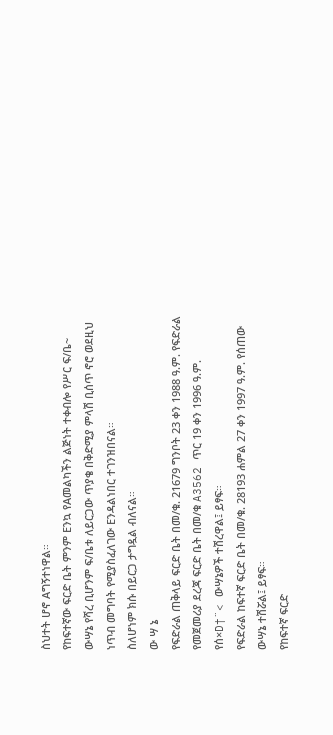ስህተት ሆኖ Aግኝተነዋል።
የከፍተኛው ፍርድ ቤት ምንም Eንኳ የAመልካችን ልጅነት ተቀብሎ የሥር ፍ/ቤ~ ውሣኔ የሻረ ቢሆንም ፍ/ቤቱ ለይርጋው ጥያቄ በቅድሚያ ምላሽ ቢሰጥ ኖሮ ወደዚህ ነጥብ መግባት የሚያስፈለገው Eንዳልነበር ተገንዝበናል።
ስለሆነም ክሱ በይርጋ ታግዷል ብለናል።
ው ሣ ኔ
የፍድራል ጠቅላይ ፍርድ ቤት በመ/ቁ. 21679 ግንቦት 23 ቀን 1988 ዓ.ም. የፍድራል የመጀመሪያ ደረጃ ፍርድ ቤት በመ/ቁ A3562 ጥር 19 ቀን 1996 ዓ.ም. የሰ×D†¨< ውሣኔዎች ተሽረዋል፤ ይፃፍ።
የፍድራል ከፍተኛ ፍርድ ቤት በመ/ቁ. 28193 ሐምል 27 ቀን 1997 ዓ.ም. የሰጠው ውሣኔ ተሽሯል፤ ይፃፍ።
የከፍተኛ ፍርድ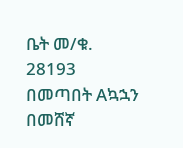ቤት መ/ቁ. 28193 በመጣበት Aኳኋን በመሸኛ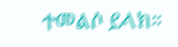ተመልሶ ይላክ።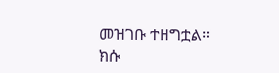መዝገቡ ተዘግቷል።
ክሱ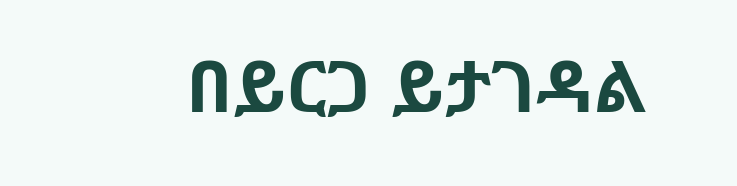በይርጋ ይታገዳል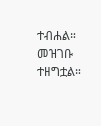ተብሐል።
መዝገቡ ተዘግቷል።